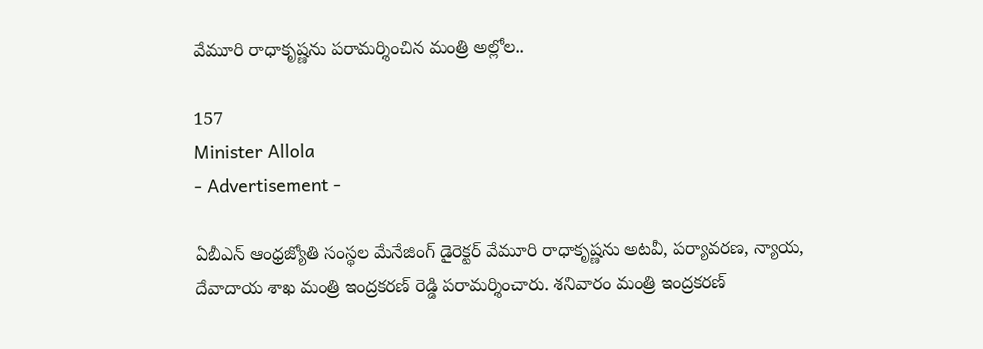వేమూరి రాధాకృష్ణను పరామర్శించిన మంత్రి అల్లోల..

157
Minister Allola
- Advertisement -

ఏబీఎన్ ఆంధ్రజ్యోతి సంస్థల మేనేజింగ్ డైరెక్టర్ వేమూరి రాధాకృష్ణను అటవీ, పర్యావరణ, న్యాయ, దేవాదాయ శాఖ మంత్రి ఇంద్రకరణ్ రెడ్డి పరామర్శించారు. శనివారం మంత్రి ఇంద్రకరణ్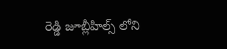రెడ్డి జూబ్లీహిల్స్ లోని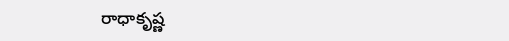రాధాకృష్ణ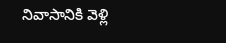నివాసానికి వెళ్లి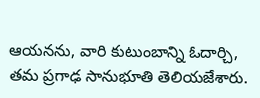ఆయనను, వారి కుటుంబాన్ని ఓదార్చి, త‌మ ప్ర‌గాఢ సానుభూతి తెలియ‌జేశారు.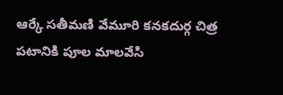ఆర్కే సతీమణి వేమూరి కనకదుర్గ చిత్ర పటానికి పూల మాలవేసి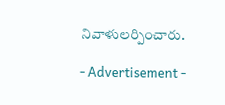నివాళులర్పించారు.

- Advertisement -